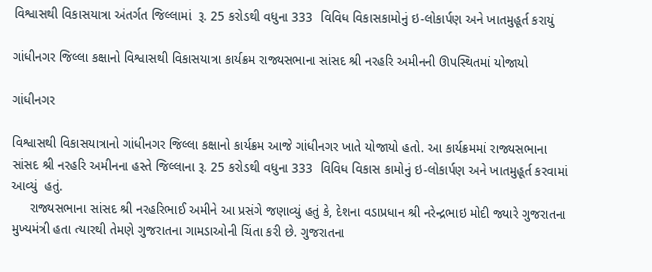વિશ્વાસથી વિકાસયાત્રા અંતર્ગત જિલ્લામાં  રૂ. 25 કરોડથી વધુના 333  વિવિધ વિકાસકામોનું ઇ-લોકાર્પણ અને ખાતમુહૂર્ત કરાયું

ગાંધીનગર જિલ્લા કક્ષાનો વિશ્વાસથી વિકાસયાત્રા કાર્યક્રમ રાજ્યસભાના સાંસદ શ્રી નરહરિ અમીનની ઊપસ્થિતમાં યોજાયો

ગાંધીનગર

વિશ્વાસથી વિકાસયાત્રાનો ગાંધીનગર જિલ્લા કક્ષાનો કાર્યક્રમ આજે ગાંધીનગર ખાતે યોજાયો હતો. આ કાર્યક્રમમાં રાજ્યસભાના સાંસદ શ્રી નરહરિ અમીનના હસ્તે જિલ્લાના રૂ. 25 કરોડથી વધુના 333  વિવિધ વિકાસ કામોનું ઇ-લોકાર્પણ અને ખાતમુહૂર્ત કરવામાં આવ્યું  હતું.
     રાજ્યસભાના સાંસદ શ્રી નરહરિભાઈ અમીને આ પ્રસંગે જણાવ્યું હતું કે, દેશના વડાપ્રધાન શ્રી નરેન્દ્રભાઇ મોદી જ્યારે ગુજરાતના મુખ્યમંત્રી હતા ત્યારથી તેમણે ગુજરાતના ગામડાઓની ચિંતા કરી છે. ગુજરાતના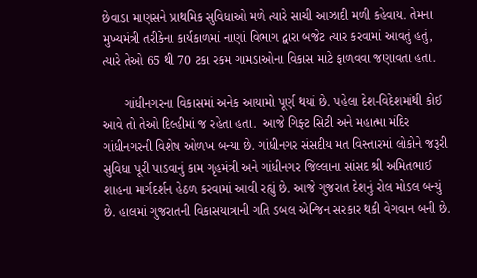છેવાડા માણસને પ્રાથમિક સુવિધાઓ મળે ત્યારે સાચી આઝાદી મળી કહેવાય. તેમના મુખ્યમંત્રી તરીકેના કાર્યકાળમાં નાણાં વિભાગ દ્વારા બજેટ ત્યાર કરવામાં આવતું હતું, ત્યારે તેઓ 65 થી 70 ટકા રકમ ગામડાઓના વિકાસ માટે ફાળવવા જણાવતા હતા.

      ગાંધીનગરના વિકાસમાં અનેક આયામો પૂર્ણ થયાં છે. પહેલા દેશ-વિદેશમાંથી કોઈ આવે તો તેઓ દિલ્હીમાં જ રહેતા હતા.  આજે ગિફ્ટ સિટી અને મહાત્મા મંદિર ગાંધીનગરની વિશેષ ઓળખ બન્યા છે. ગાંધીનગર સંસદીય મત વિસ્તારમાં લોકોને જરૂરી સુવિધા પૂરી પાડવાનું કામ ગૃહમંત્રી અને ગાંધીનગર જિલ્લાના સાંસદ શ્રી અમિતભાઈ શાહના માર્ગદર્શન હેઠળ કરવામાં આવી રહ્યું છે. આજે ગુજરાત દેશનું રોલ મોડલ બન્યું છે. હાલમાં ગુજરાતની વિકાસયાત્રાની ગતિ ડબલ એન્જિન સરકાર થકી વેગવાન બની છે.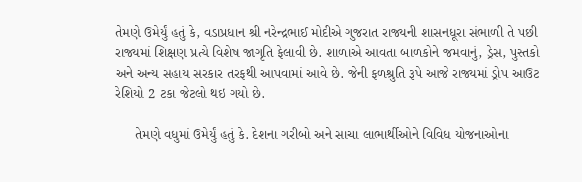તેમણે ઉમેર્યું હતું કે, વડાપ્રધાન શ્રી નરેન્દ્રભાઈ મોદીએ ગુજરાત રાજ્યની શાસનધૂરા સંભાળી તે પછી રાજ્યમાં શિક્ષણ પ્રત્યે વિશેષ જાગૃતિ ફેલાવી છે. શાળાએ આવતા બાળકોને જમવાનું, ડ્રેસ, પુસ્તકો અને અન્ય સહાય સરકાર તરફથી આપવામાં આવે છે. જેની ફળશ્રુતિ રૂપે આજે રાજ્યમાં ડ્રોપ આઉટ રેશિયો 2 ટકા જેટલો થઇ ગયો છે.

     તેમણે વધુમાં ઉમેર્યું હતું કે. દેશના ગરીબો અને સાચા લાભાર્થીઓને વિવિધ યોજનાઓના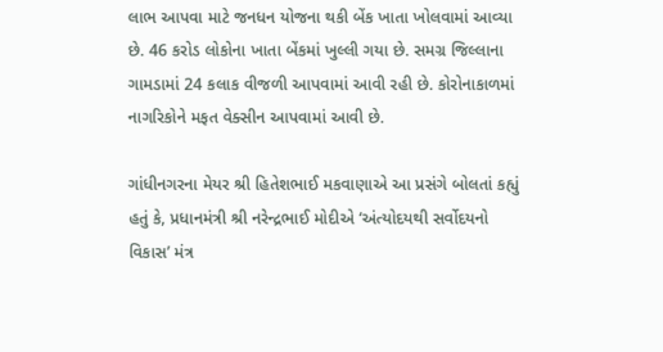લાભ આપવા માટે જનધન યોજના થકી બેંક ખાતા ખોલવામાં આવ્યા છે. 46 કરોડ લોકોના ખાતા બેંકમાં ખુલ્લી ગયા છે. સમગ્ર જિલ્લાના ગામડામાં 24 કલાક વીજળી આપવામાં આવી રહી છે. કોરોનાકાળમાં નાગરિકોને મફત વેક્સીન આપવામાં આવી છે.

ગાંધીનગરના મેયર શ્રી હિતેશભાઈ મકવાણાએ આ પ્રસંગે બોલતાં કહ્યું હતું કે, પ્રધાનમંત્રી શ્રી નરેન્દ્રભાઈ મોદીએ ‘અંત્યોદયથી સર્વોદયનો વિકાસ’ મંત્ર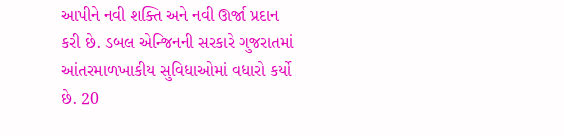આપીને નવી શક્તિ અને નવી ઊર્જા પ્રદાન કરી છે. ડબલ એન્જિનની સરકારે ગુજરાતમાં આંતરમાળખાકીય સુવિધાઓમાં વધારો કર્યો છે. 20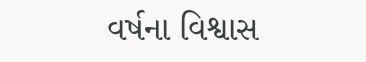વર્ષના વિશ્વાસ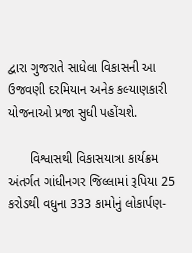દ્વારા ગુજરાતે સાધેલા વિકાસની આ ઉજવણી દરમિયાન અનેક કલ્યાણકારી યોજનાઓ પ્રજા સુધી પહોંચશે.

      વિશ્વાસથી વિકાસયાત્રા કાર્યક્રમ અંતર્ગત ગાંધીનગર જિલ્લામાં રૂપિયા 25 કરોડથી વધુના 333 કામોનું લોકાર્પણ-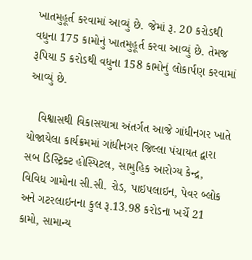ખાતમુહૂર્ત કરવામાં આવ્યું છે. જેમાં રૂ. 20 કરોડથી વધુના 175 કામોનું ખાતમુહૂર્ત કરવા આવ્યું છે. તેમજ રૂપિયા 5 કરોડથી વધુના 158 કામોનું લોકાર્પણ કરવામાં આવ્યું છે.

   વિશ્વાસથી વિકાસયાત્રા અંતર્ગત આજે ગાંધીનગર ખાતે યોજાયેલા કાર્યક્રમમાં ગાંધીનગર જિલ્લા પંચાયત દ્વારા સબ ડિસ્ટ્રિક્ટ હોસ્પિટલ, સામુહિક આરોગ્ય કેન્દ્ર, વિવિધ ગામોના સી.સી. રોડ, પાઇપલાઇન, પેવર બ્લોક અને ગટરલાઇનના કુલ રૂ.13.98 કરોડના ખર્ચે 21 કામો, સામાન્ય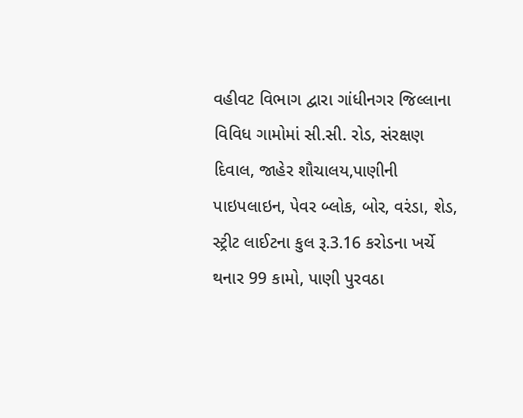વહીવટ વિભાગ દ્વારા ગાંધીનગર જિલ્લાના વિવિધ ગામોમાં સી.સી. રોડ, સંરક્ષણ દિવાલ, જાહેર શૌચાલય,પાણીની પાઇપલાઇન, પેવર બ્લોક, બોર, વરંડા, શેડ, સ્ટ્રીટ લાઈટના કુલ રૂ.3.16 કરોડના ખર્ચે થનાર 99 કામો, પાણી પુરવઠા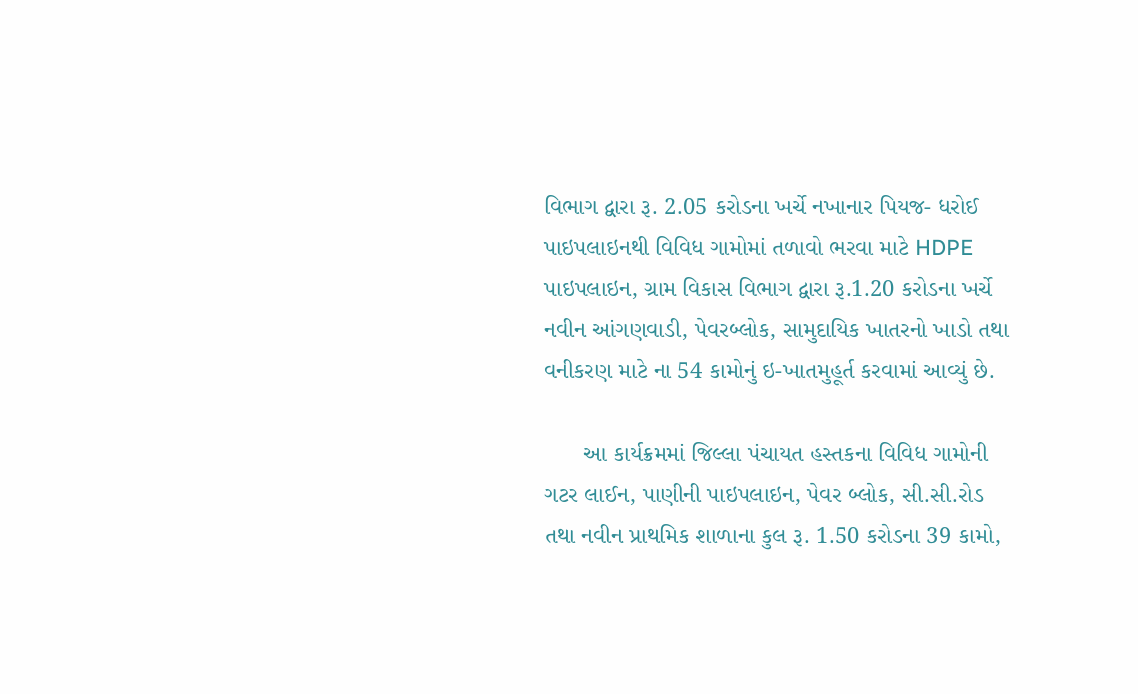વિભાગ દ્વારા રૂ. 2.05 કરોડના ખર્ચે નખાનાર પિયજ- ધરોઈ પાઇપલાઇનથી વિવિધ ગામોમાં તળાવો ભરવા માટે HDPE પાઇપલાઇન, ગ્રામ વિકાસ વિભાગ દ્વારા રૂ.1.20 કરોડના ખર્ચે નવીન આંગણવાડી, પેવરબ્લોક, સામુદાયિક ખાતરનો ખાડો તથા વનીકરણ માટે ના 54 કામોનું ઇ-ખાતમુહૂર્ત કરવામાં આવ્યું છે.

      આ કાર્યક્રમમાં જિલ્લા પંચાયત હસ્તકના વિવિધ ગામોની ગટર લાઈન, પાણીની પાઇપલાઇન, પેવર બ્લોક, સી.સી.રોડ તથા નવીન પ્રાથમિક શાળાના કુલ રૂ. 1.50 કરોડના 39 કામો,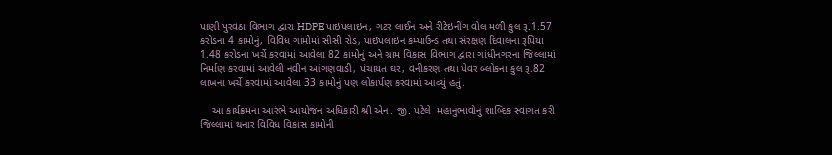પાણી પુરવઠા વિભાગ દ્વારા HDPE પાઇપલાઇન, ગટર લાઈન અને રીટેઇનીંગ વોલ મળી કુલ રૂ.1.57 કરોડના 4 કામોનું, વિવિધ ગામોમાં સીસી રોડ, પાઇપલાઇન કમ્પાઉન્ડ તથા સંરક્ષણ દિવાલના રૂપિયા 1.48 કરોડના ખર્ચે કરવામાં આવેલા 82 કામોનું અને ગ્રામ વિકાસ વિભાગ દ્વારા ગાંધીનગરના જિલ્લામાં નિર્માણ કરવામાં આવેલી નવીન આંગણવાડી, પંચાયત ઘર, વનીકરણ તથા પેવર બ્લોકના કુલ રૂ.82 લાખના ખર્ચે કરવામાં આવેલા 33 કામોનું પણ લોકાર્પણ કરવામાં આવ્યું હતું.

    આ કાર્યક્રમના આરંભે આયોજન અધિકારી શ્રી એન. જી. પટેલે  મહાનુભાવોનું શાબ્દિક સ્વાગત કરી જિલ્લામાં થનાર વિવિધ વિકાસ કામોની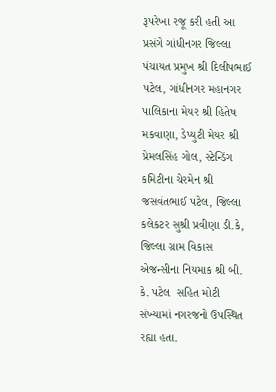રૂપરેખા રજૂ કરી હતી આ પ્રસંગે ગાંધીનગર જિલ્લા પંચાયત પ્રમુખ શ્રી દિલીપભાઈ પટેલ, ગાંધીનગર મહાનગર પાલિકાના મેયર શ્રી હિતેષ મકવાણા, ડેપ્યુટી મેયર શ્રી પ્રેમલસિંહ ગોલ, સ્ટેન્ડિંગ કમિટીના ચેરમેન શ્રી જસવંતભાઈ પટેલ, જિલ્લા કલેકટર સુશ્રી પ્રવીણા ડી.કે, જિલ્લા ગ્રામ વિકાસ એજન્સીના નિયમાક શ્રી બી. કે. પટેલ  સહિત મોટી સંખ્યામાં નગરજનો ઉપસ્થિત રહ્યા હતા.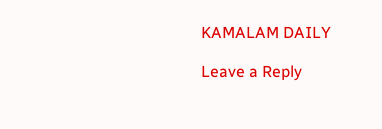KAMALAM DAILY

Leave a Reply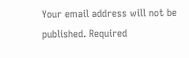Your email address will not be published. Required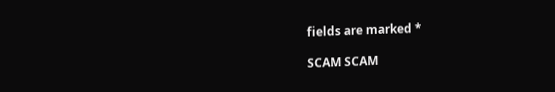fields are marked *

SCAM SCAM